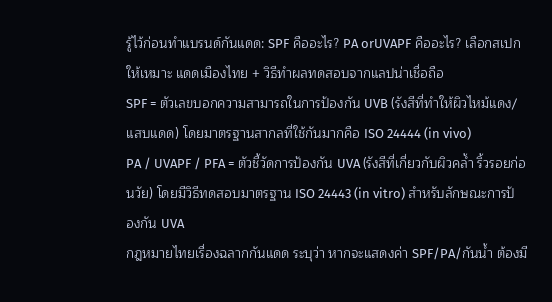รู้ไว้ก่อนทำแบรนด์กันแดด: SPF คืออะไร? PA orUVAPF คืออะไร? เลือกสเปกให้เหมาะ แดดเมืองไทย + วิธีทำผลทดสอบจากแลปน่าเชื่อถือ
SPF = ตัวเลขบอกความสามารถในการป้องกัน UVB (รังสีที่ทำให้ผิวไหม้แดง/แสบแดด) โดยมาตรฐานสากลที่ใช้กันมากคือ ISO 24444 (in vivo)
PA / UVAPF / PFA = ตัวชี้วัดการป้องกัน UVA (รังสีที่เกี่ยวกับผิวคล้ำ ริ้วรอยก่อนวัย) โดยมีวิธีทดสอบมาตรฐาน ISO 24443 (in vitro) สำหรับลักษณะการป้องกัน UVA
กฎหมายไทยเรื่องฉลากกันแดด ระบุว่า หากจะแสดงค่า SPF/PA/กันน้ำ ต้องมี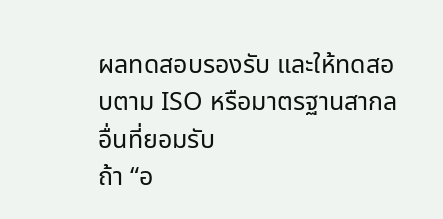ผลทดสอบรองรับ และให้ทดสอบตาม ISO หรือมาตรฐานสากลอื่นที่ยอมรับ
ถ้า “อ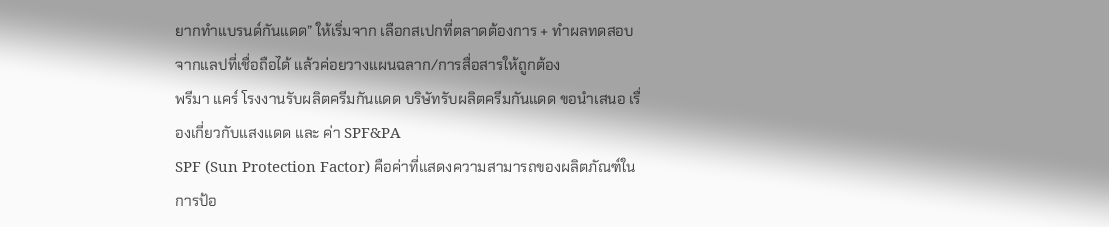ยากทำแบรนด์กันแดด” ให้เริ่มจาก เลือกสเปกที่ตลาดต้องการ + ทำผลทดสอบจากแลปที่เชื่อถือได้ แล้วค่อยวางแผนฉลาก/การสื่อสารให้ถูกต้อง
พรีมา แคร์ โรงงานรับผลิตครีมกันแดด บริษัทรับผลิตครีมกันแดด ขอนำเสนอ เรื่องเกี่ยวกับแสงแดด และ ค่า SPF&PA
SPF (Sun Protection Factor) คือค่าที่แสดงความสามารถของผลิตภัณฑ์ในการป้อ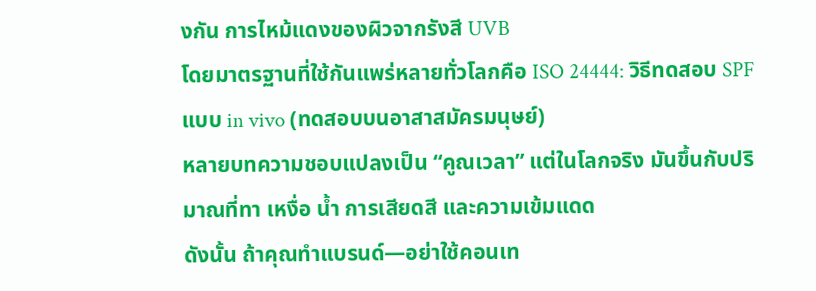งกัน การไหม้แดงของผิวจากรังสี UVB
โดยมาตรฐานที่ใช้กันแพร่หลายทั่วโลกคือ ISO 24444: วิธีทดสอบ SPF แบบ in vivo (ทดสอบบนอาสาสมัครมนุษย์)
หลายบทความชอบแปลงเป็น “คูณเวลา” แต่ในโลกจริง มันขึ้นกับปริมาณที่ทา เหงื่อ น้ำ การเสียดสี และความเข้มแดด
ดังนั้น ถ้าคุณทำแบรนด์—อย่าใช้คอนเท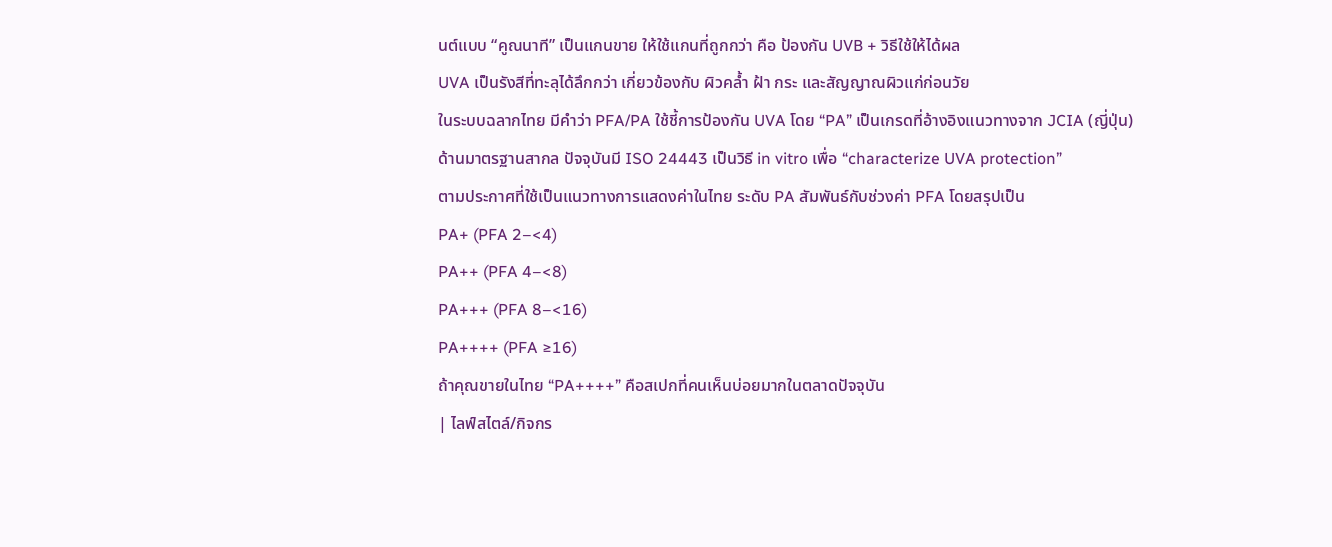นต์แบบ “คูณนาที” เป็นแกนขาย ให้ใช้แกนที่ถูกกว่า คือ ป้องกัน UVB + วิธีใช้ให้ได้ผล
UVA เป็นรังสีที่ทะลุได้ลึกกว่า เกี่ยวข้องกับ ผิวคล้ำ ฝ้า กระ และสัญญาณผิวแก่ก่อนวัย
ในระบบฉลากไทย มีคำว่า PFA/PA ใช้ชี้การป้องกัน UVA โดย “PA” เป็นเกรดที่อ้างอิงแนวทางจาก JCIA (ญี่ปุ่น)
ด้านมาตรฐานสากล ปัจจุบันมี ISO 24443 เป็นวิธี in vitro เพื่อ “characterize UVA protection”
ตามประกาศที่ใช้เป็นแนวทางการแสดงค่าในไทย ระดับ PA สัมพันธ์กับช่วงค่า PFA โดยสรุปเป็น
PA+ (PFA 2–<4)
PA++ (PFA 4–<8)
PA+++ (PFA 8–<16)
PA++++ (PFA ≥16)
ถ้าคุณขายในไทย “PA++++” คือสเปกที่คนเห็นบ่อยมากในตลาดปัจจุบัน
| ไลฟ์สไตล์/กิจกร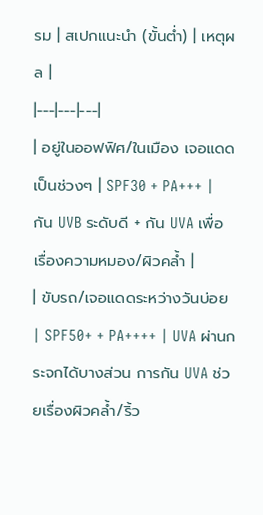รม | สเปกแนะนำ (ขั้นต่ำ) | เหตุผล |
|---|---|---|
| อยู่ในออฟฟิศ/ในเมือง เจอแดดเป็นช่วงๆ | SPF30 + PA+++ | กัน UVB ระดับดี + กัน UVA เพื่อเรื่องความหมอง/ผิวคล้ำ |
| ขับรถ/เจอแดดระหว่างวันบ่อย | SPF50+ + PA++++ | UVA ผ่านกระจกได้บางส่วน การกัน UVA ช่วยเรื่องผิวคล้ำ/ริ้ว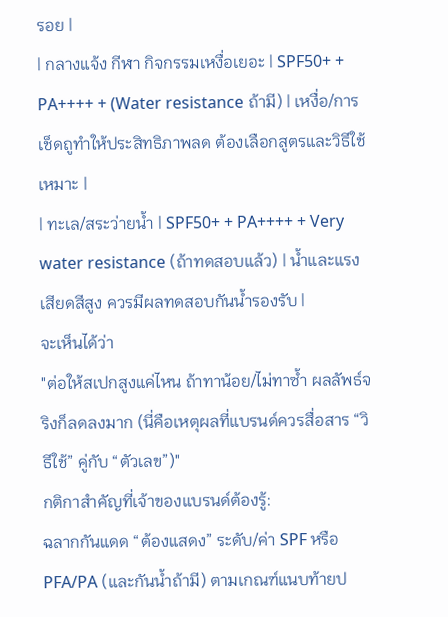รอย |
| กลางแจ้ง กีฬา กิจกรรมเหงื่อเยอะ | SPF50+ + PA++++ + (Water resistance ถ้ามี) | เหงื่อ/การเช็ดถูทำให้ประสิทธิภาพลด ต้องเลือกสูตรและวิธีใช้เหมาะ |
| ทะเล/สระว่ายน้ำ | SPF50+ + PA++++ + Very water resistance (ถ้าทดสอบแล้ว) | น้ำและแรงเสียดสีสูง ควรมีผลทดสอบกันน้ำรองรับ |
จะเห็นได้ว่า
"ต่อให้สเปกสูงแค่ไหน ถ้าทาน้อย/ไม่ทาซ้ำ ผลลัพธ์จริงก็ลดลงมาก (นี่คือเหตุผลที่แบรนด์ควรสื่อสาร “วิธีใช้” คู่กับ “ตัวเลข”)"
กติกาสำคัญที่เจ้าของแบรนด์ต้องรู้:
ฉลากกันแดด “ต้องแสดง” ระดับ/ค่า SPF หรือ PFA/PA (และกันน้ำถ้ามี) ตามเกณฑ์แนบท้ายป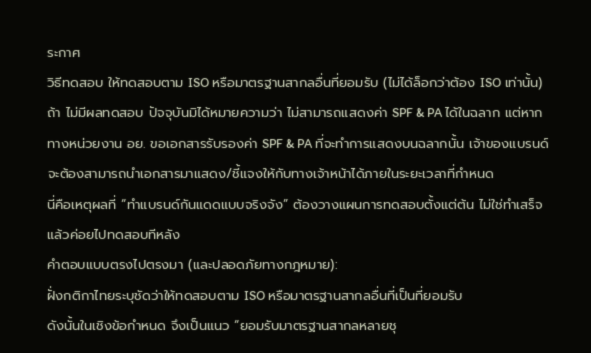ระกาศ
วิธีทดสอบ ให้ทดสอบตาม ISO หรือมาตรฐานสากลอื่นที่ยอมรับ (ไม่ได้ล็อกว่าต้อง ISO เท่านั้น)
ถ้า ไม่มีผลทดสอบ ปัจจุบันมิได้หมายความว่า ไม่สามารถแสดงค่า SPF & PA ได้ในฉลาก แต่หากทางหน่วยงาน อย. ขอเอกสารรับรองค่า SPF & PA ที่จะทำการแสดงบนฉลากนั้น เจ้าของแบรนด์ จะต้องสามารถนำเอกสารมาแสดง/ชี้แจงให้กับทางเจ้าหน้าได้ภายในระยะเวลาที่กำหนด
นี่คือเหตุผลที่ “ทำแบรนด์กันแดดแบบจริงจัง” ต้องวางแผนการทดสอบตั้งแต่ต้น ไม่ใช่ทำเสร็จแล้วค่อยไปทดสอบทีหลัง
คำตอบแบบตรงไปตรงมา (และปลอดภัยทางกฎหมาย):
ฝั่งกติกาไทยระบุชัดว่าให้ทดสอบตาม ISO หรือมาตรฐานสากลอื่นที่เป็นที่ยอมรับ
ดังนั้นในเชิงข้อกำหนด จึงเป็นแนว “ยอมรับมาตรฐานสากลหลายชุ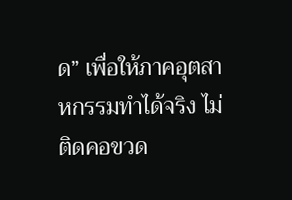ด” เพื่อให้ภาคอุตสาหกรรมทำได้จริง ไม่ติดคอขวด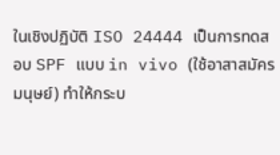ในเชิงปฏิบัติ ISO 24444 เป็นการทดสอบ SPF แบบ in vivo (ใช้อาสาสมัครมนุษย์) ทำให้กระบ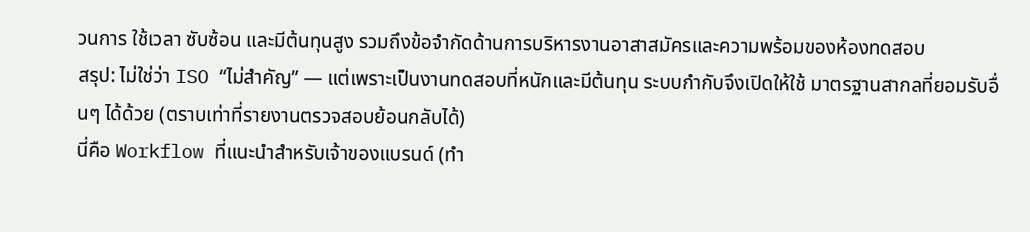วนการ ใช้เวลา ซับซ้อน และมีต้นทุนสูง รวมถึงข้อจำกัดด้านการบริหารงานอาสาสมัครและความพร้อมของห้องทดสอบ
สรุป: ไม่ใช่ว่า ISO “ไม่สำคัญ” — แต่เพราะเป็นงานทดสอบที่หนักและมีต้นทุน ระบบกำกับจึงเปิดให้ใช้ มาตรฐานสากลที่ยอมรับอื่นๆ ได้ด้วย (ตราบเท่าที่รายงานตรวจสอบย้อนกลับได้)
นี่คือ Workflow ที่แนะนำสำหรับเจ้าของแบรนด์ (ทำ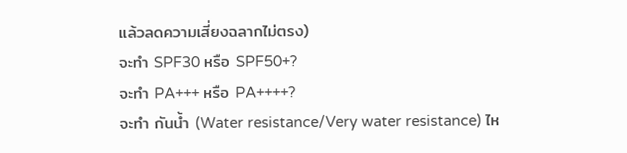แล้วลดความเสี่ยงฉลากไม่ตรง)
จะทำ SPF30 หรือ SPF50+?
จะทำ PA+++ หรือ PA++++?
จะทำ กันน้ำ (Water resistance/Very water resistance) ไห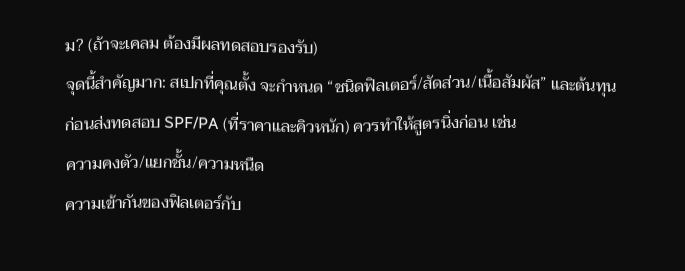ม? (ถ้าจะเคลม ต้องมีผลทดสอบรองรับ)
จุดนี้สำคัญมาก: สเปกที่คุณตั้ง จะกำหนด “ชนิดฟิลเตอร์/สัดส่วน/เนื้อสัมผัส” และต้นทุน
ก่อนส่งทดสอบ SPF/PA (ที่ราคาและคิวหนัก) ควรทำให้สูตรนิ่งก่อน เช่น
ความคงตัว/แยกชั้น/ความหนืด
ความเข้ากันของฟิลเตอร์กับ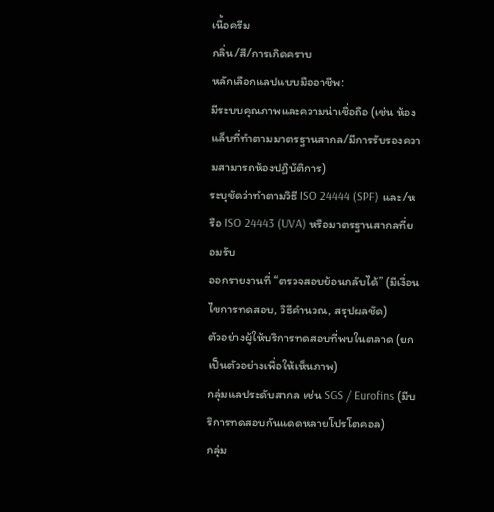เนื้อครีม
กลิ่น/สี/การเกิดคราบ
หลักเลือกแลปแบบมืออาชีพ:
มีระบบคุณภาพและความน่าเชื่อถือ (เช่น ห้องแล็บที่ทำตามมาตรฐานสากล/มีการรับรองความสามารถห้องปฏิบัติการ)
ระบุชัดว่าทำตามวิธี ISO 24444 (SPF) และ/หรือ ISO 24443 (UVA) หรือมาตรฐานสากลที่ยอมรับ
ออกรายงานที่ “ตรวจสอบย้อนกลับได้” (มีเงื่อนไขการทดสอบ, วิธีคำนวณ, สรุปผลชัด)
ตัวอย่างผู้ให้บริการทดสอบที่พบในตลาด (ยกเป็นตัวอย่างเพื่อให้เห็นภาพ)
กลุ่มแลประดับสากล เช่น SGS / Eurofins (มีบริการทดสอบกันแดดหลายโปรโตคอล)
กลุ่ม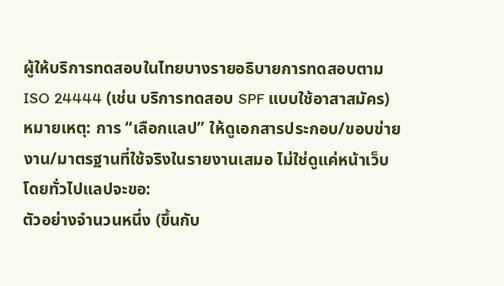ผู้ให้บริการทดสอบในไทยบางรายอธิบายการทดสอบตาม ISO 24444 (เช่น บริการทดสอบ SPF แบบใช้อาสาสมัคร)
หมายเหตุ: การ “เลือกแลป” ให้ดูเอกสารประกอบ/ขอบข่ายงาน/มาตรฐานที่ใช้จริงในรายงานเสมอ ไม่ใช่ดูแค่หน้าเว็บ
โดยทั่วไปแลปจะขอ:
ตัวอย่างจำนวนหนึ่ง (ขึ้นกับ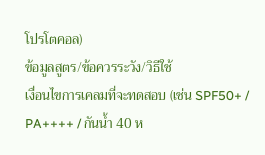โปรโตคอล)
ข้อมูลสูตร/ข้อควรระวัง/วิธีใช้
เงื่อนไขการเคลมที่จะทดสอบ (เช่น SPF50+ / PA++++ / กันน้ำ 40 ห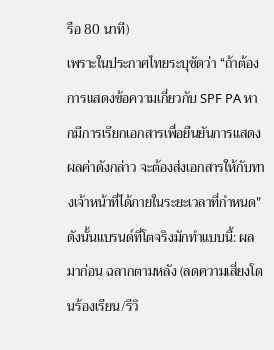รือ 80 นาที)
เพราะในประกาศไทยระบุชัดว่า “ถ้าต้องการแสดงข้อความเกี่ยวกับ SPF PA หากมีการเรียกเอกสารเพื่อยืนยันการแสดงผลค่าดังกล่าว จะต้องส่งเอกสารให้กับทางเจ้าหน้าที่ได้ภายในระยะเวลาที่กำหนด"
ดังนั้นแบรนด์ที่โตจริงมักทำแบบนี้: ผลมาก่อน ฉลากตามหลัง (ลดความเสี่ยงโดนร้องเรียน/รีวิ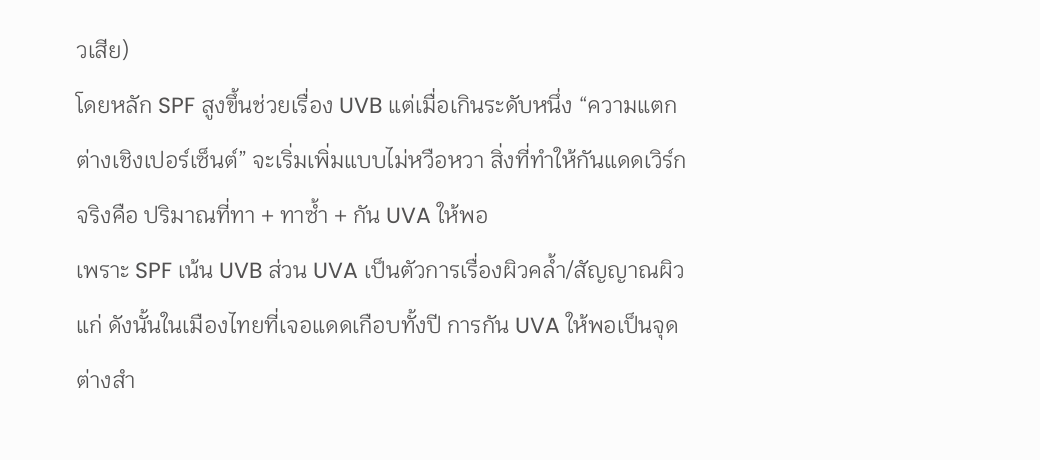วเสีย)
โดยหลัก SPF สูงขึ้นช่วยเรื่อง UVB แต่เมื่อเกินระดับหนึ่ง “ความแตกต่างเชิงเปอร์เซ็นต์” จะเริ่มเพิ่มแบบไม่หวือหวา สิ่งที่ทำให้กันแดดเวิร์กจริงคือ ปริมาณที่ทา + ทาซ้ำ + กัน UVA ให้พอ
เพราะ SPF เน้น UVB ส่วน UVA เป็นตัวการเรื่องผิวคล้ำ/สัญญาณผิวแก่ ดังนั้นในเมืองไทยที่เจอแดดเกือบทั้งปี การกัน UVA ให้พอเป็นจุดต่างสำ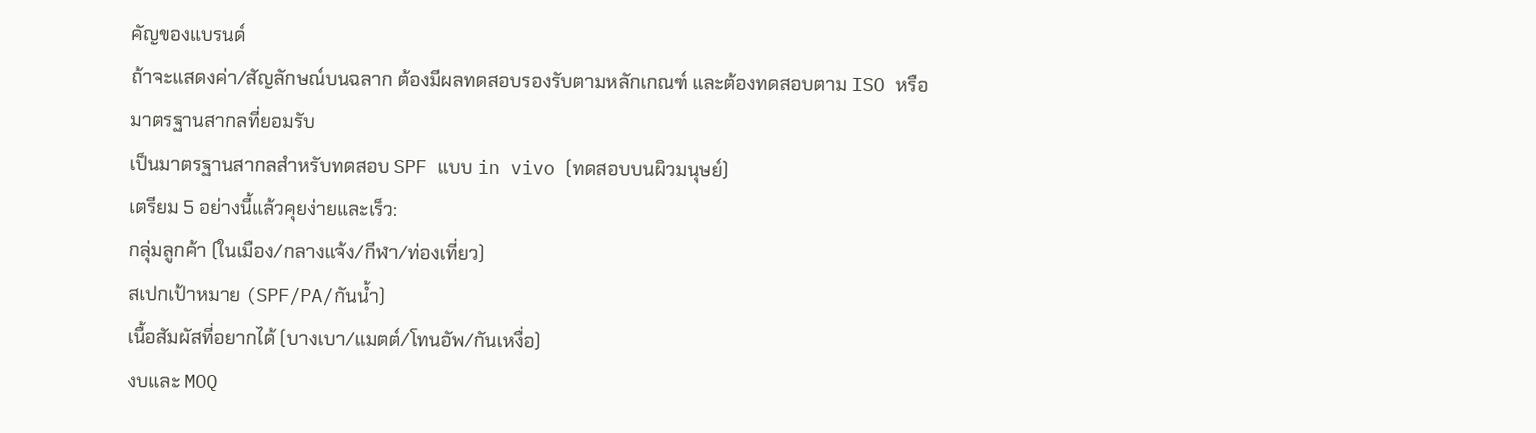คัญของแบรนด์
ถ้าจะแสดงค่า/สัญลักษณ์บนฉลาก ต้องมีผลทดสอบรองรับตามหลักเกณฑ์ และต้องทดสอบตาม ISO หรือมาตรฐานสากลที่ยอมรับ
เป็นมาตรฐานสากลสำหรับทดสอบ SPF แบบ in vivo (ทดสอบบนผิวมนุษย์)
เตรียม 5 อย่างนี้แล้วคุยง่ายและเร็ว:
กลุ่มลูกค้า (ในเมือง/กลางแจ้ง/กีฬา/ท่องเที่ยว)
สเปกเป้าหมาย (SPF/PA/กันน้ำ)
เนื้อสัมผัสที่อยากได้ (บางเบา/แมตต์/โทนอัพ/กันเหงื่อ)
งบและ MOQ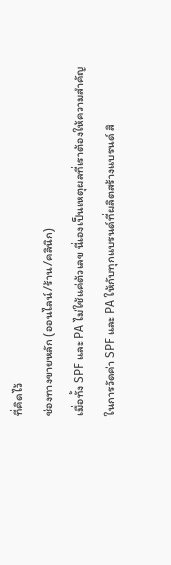ที่คิดไว้
ช่องทางขายหลัก (ออนไลน์/ร้าน/คลินิก)
เมื่อทั้ง SPF และ PA ไม่ใช้แค่ต้วเลข นี่เองเป็นเหตุผลที่เราต้องให้ความสำคัญ ในการวัดค่า SPF และ PA ให้กับทุกแบรนด์ที่ผลิตสร้างแบรนด์ สิ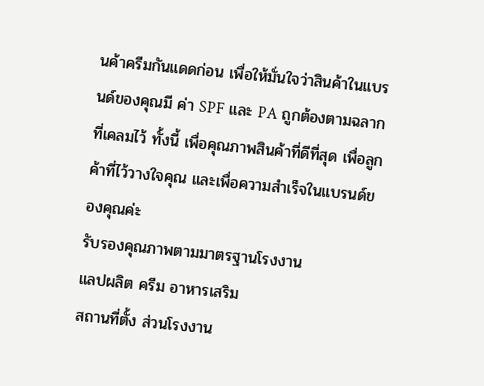นค้าครีมกันแดดก่อน เพื่อให้มั่นใจว่าสินค้าในแบรนด์ของคุณมี ค่า SPF และ PA ถูกต้องตามฉลากที่เคลมไว้ ทั้งนี้ เพื่อคุณภาพสินค้าที่ดีที่สุด เพื่อลูกค้าที่ไว้วางใจคุณ และเพื่อความสำเร็จในแบรนด์ของคุณค่ะ
รับรองคุณภาพตามมาตรฐานโรงงาน
แลปผลิต ครีม อาหารเสริม
สถานที่ตั้ง ส่วนโรงงาน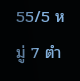55/5 หมู่ 7 ตำ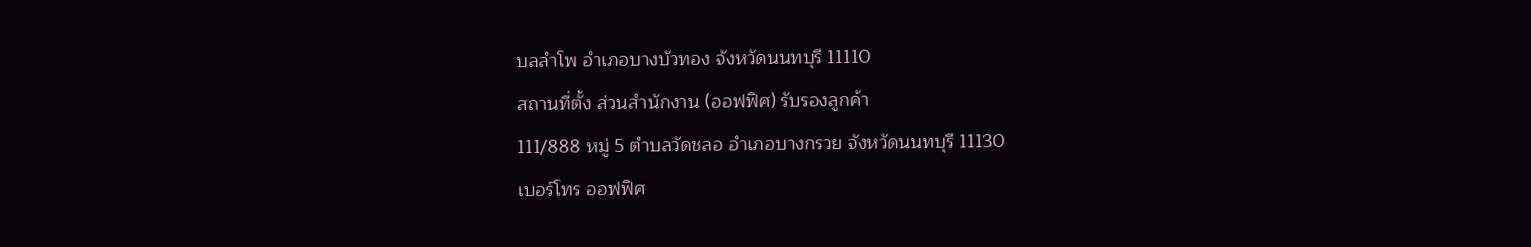บลลำโพ อำเภอบางบัวทอง จังหวัดนนทบุรี 11110
สถานที่ตั้ง ส่วนสำนักงาน (ออฟฟิศ) รับรองลูกค้า
111/888 หมู่ 5 ตำบลวัดชลอ อำเภอบางกรวย จังหวัดนนทบุรี 11130
เบอร์โทร ออฟฟิศ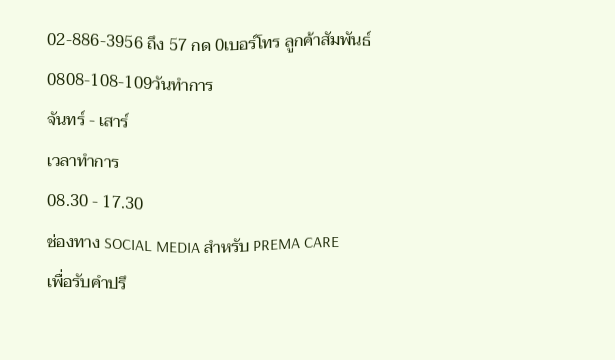02-886-3956 ถึง 57 กด 0เบอร์โทร ลูกค้าสัมพันธ์
0808-108-109วันทำการ
จันทร์ - เสาร์
เวลาทำการ
08.30 - 17.30
ช่องทาง SOCIAL MEDIA สำหรับ PREMA CARE
เพื่อรับคำปรึ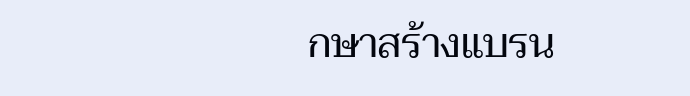กษาสร้างแบรน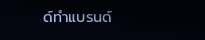ด์ทำแบรนด์